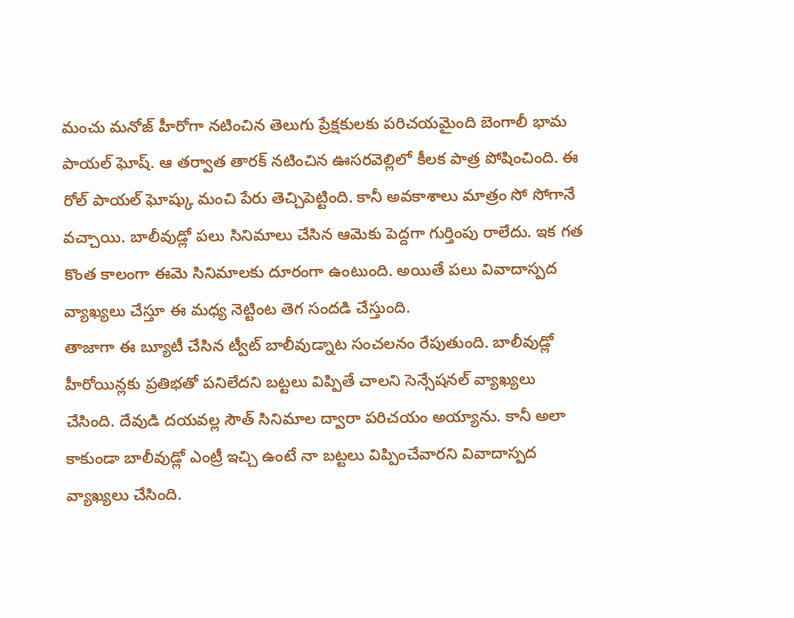మంచు మనోజ్ హీరోగా నటించిన తెలుగు ప్రేక్షకులకు పరిచయమైంది బెంగాలీ భామ పాయల్ ఘోష్. ఆ తర్వాత తారక్ నటించిన ఊసరవెల్లిలో కీలక పాత్ర పోషించింది. ఈ రోల్ పాయల్ ఘోష్కు మంచి పేరు తెచ్చిపెట్టింది. కానీ అవకాశాలు మాత్రం సో సోగానే వచ్చాయి. బాలీవుడ్లో పలు సినిమాలు చేసిన ఆమెకు పెద్దగా గుర్తింపు రాలేదు. ఇక గత కొంత కాలంగా ఈమె సినిమాలకు దూరంగా ఉంటుంది. అయితే పలు వివాదాస్పద వ్యాఖ్యలు చేస్తూ ఈ మధ్య నెట్టింట తెగ సందడి చేస్తుంది.
తాజాగా ఈ బ్యూటీ చేసిన ట్వీట్ బాలీవుడ్నాట సంచలనం రేపుతుంది. బాలీవుడ్లో హీరోయిన్లకు ప్రతిభతో పనిలేదని బట్టలు విప్పితే చాలని సెన్సేషనల్ వ్యాఖ్యలు చేసింది. దేవుడి దయవల్ల సౌత్ సినిమాల ద్వారా పరిచయం అయ్యాను. కానీ అలా కాకుండా బాలీవుడ్లో ఎంట్రీ ఇచ్చి ఉంటే నా బట్టలు విప్పించేవారని వివాదాస్పద వ్యాఖ్యలు చేసింది.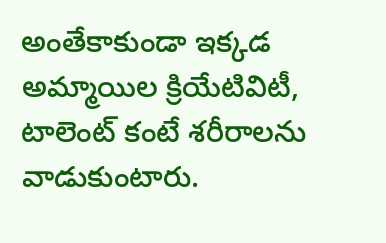అంతేకాకుండా ఇక్కడ అమ్మాయిల క్రియేటివిటీ, టాలెంట్ కంటే శరీరాలను వాడుకుంటారు.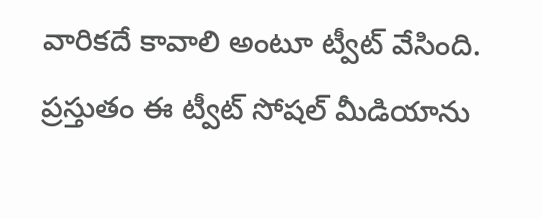వారికదే కావాలి అంటూ ట్వీట్ వేసింది. ప్రస్తుతం ఈ ట్వీట్ సోషల్ మీడియాను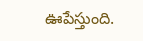ఊపేస్తుంది.